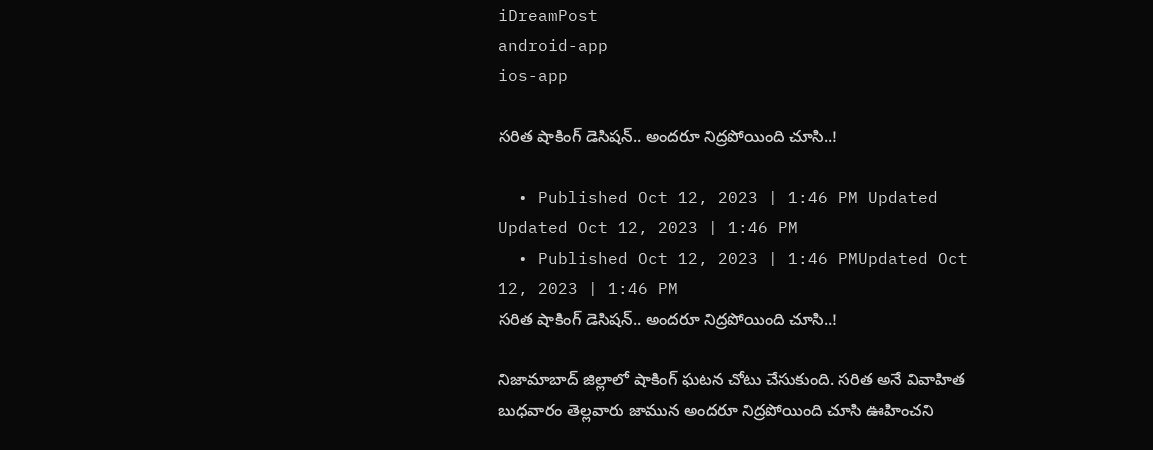iDreamPost
android-app
ios-app

సరిత షాకింగ్ డెసిషన్.. అందరూ నిద్రపోయింది చూసి..!

  • Published Oct 12, 2023 | 1:46 PM Updated Updated Oct 12, 2023 | 1:46 PM
  • Published Oct 12, 2023 | 1:46 PMUpdated Oct 12, 2023 | 1:46 PM
సరిత షాకింగ్ డెసిషన్.. అందరూ నిద్రపోయింది చూసి..!

నిజామాబాద్ జిల్లాలో షాకింగ్ ఘటన చోటు చేసుకుంది. సరిత అనే వివాహిత బుధవారం తెల్లవారు జామున అందరూ నిద్రపోయింది చూసి ఊహించని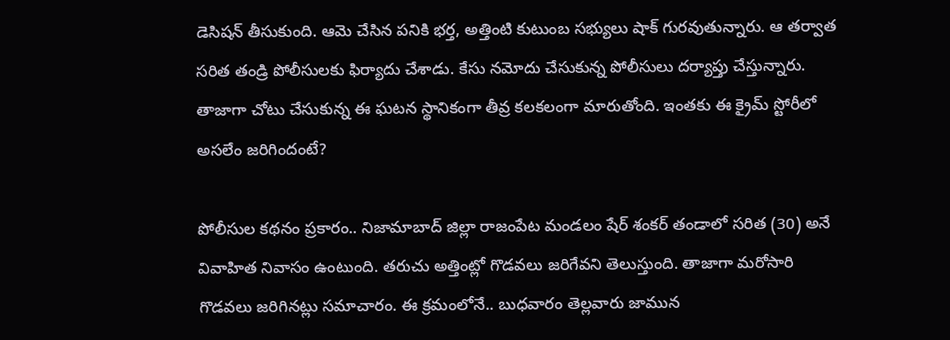డెసిషన్ తీసుకుంది. ఆమె చేసిన పనికి భర్త, అత్తింటి కుటుంబ సభ్యులు షాక్ గురవుతున్నారు. ఆ తర్వాత సరిత తండ్రి పోలీసులకు ఫిర్యాదు చేశాడు. కేసు నమోదు చేసుకున్న పోలీసులు దర్యాప్తు చేస్తున్నారు. తాజాగా చోటు చేసుకున్న ఈ ఘటన స్థానికంగా తీవ్ర కలకలంగా మారుతోంది. ఇంతకు ఈ క్రైమ్ స్టోరీలో అసలేం జరిగిందంటే?

పోలీసుల కథనం ప్రకారం.. నిజామాబాద్ జిల్లా రాజంపేట మండలం షేర్ శంకర్ తండాలో సరిత (30) అనే వివాహిత నివాసం ఉంటుంది. తరుచు అత్తింట్లో గొడవలు జరిగేవని తెలుస్తుంది. తాజాగా మరోసారి గొడవలు జరిగినట్లు సమాచారం. ఈ క్రమంలోనే.. బుధవారం తెల్లవారు జామున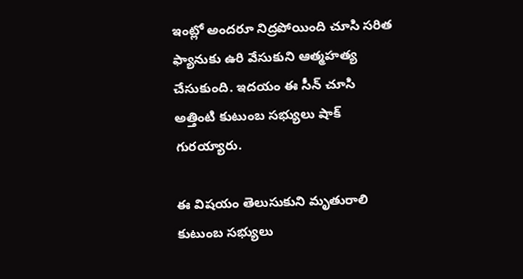ఇంట్లో అందరూ నిద్రపోయింది చూసి సరిత ఫ్యానుకు ఉరి వేసుకుని ఆత్మహత్య చేసుకుంది. ఇదయం ఈ సీన్ చూసి అత్తింటి కుటుంబ సభ్యులు షాక్ గురయ్యారు.

ఈ విషయం తెలుసుకుని మృతురాలి కుటుంబ సభ్యులు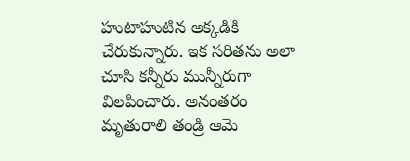హుటాహుటిన అక్కడికి చేరుకున్నారు. ఇక సరితను అలా చూసి కన్నీరు మున్నీరుగా విలపించారు. అనంతరం మృతురాలి తండ్రి ఆమె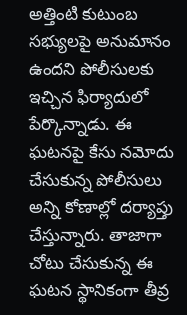అత్తింటి కుటుంబ సభ్యులపై అనుమానం ఉందని పోలీసులకు ఇచ్చిన ఫిర్యాదులో పేర్కొన్నాడు. ఈ ఘటనపై కేసు నమోదు చేసుకున్న పోలీసులు అన్ని కోణాల్లో దర్యాప్తు చేస్తున్నారు. తాజాగా చోటు చేసుకున్న ఈ ఘటన స్థానికంగా తీవ్ర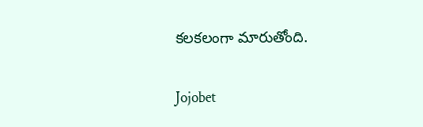కలకలంగా మారుతోంది.

Jojobet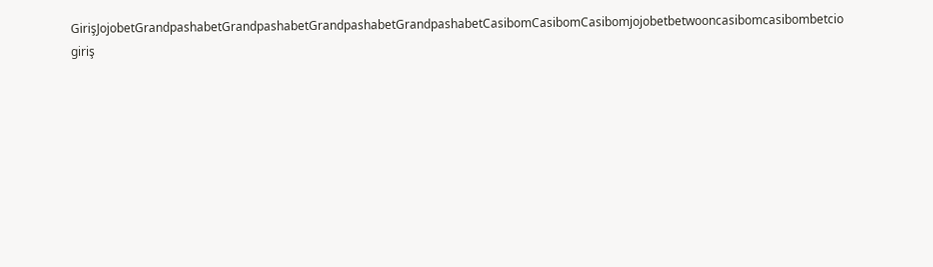GirişJojobetGrandpashabetGrandpashabetGrandpashabetGrandpashabetCasibomCasibomCasibomjojobetbetwooncasibomcasibombetcio giriş